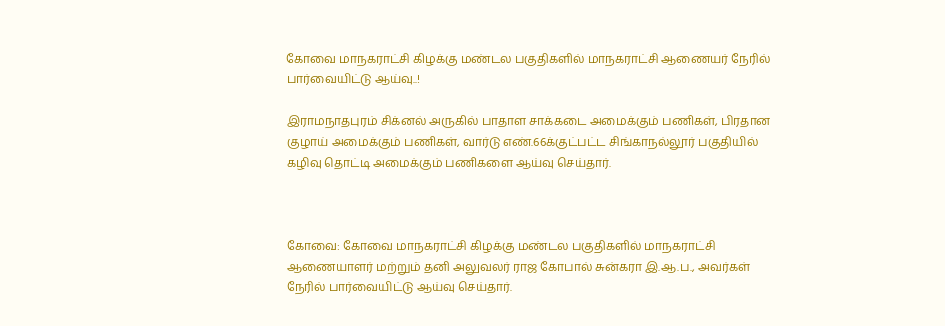கோவை மாநகராட்சி கிழக்கு மண்டல பகுதிகளில்‌ மாநகராட்சி ஆணையர் நேரில்‌ பார்வையிட்டு ஆய்வு..!

இராமநாதபுரம்‌ சிக்னல்‌ அருகில்‌ பாதாள சாக்கடை அமைக்கும்‌ பணிகள்‌, பிரதான குழாய்‌ அமைக்கும்‌ பணிகள்‌, வார்டு எண்‌.66க்குட்பட்ட சிங்காநல்லூர்‌ பகுதியில்‌ கழிவு தொட்டி அமைக்கும்‌ பணிகளை ஆய்வு செய்தார்.



கோவை: கோவை மாநகராட்சி கிழக்கு மண்டல பகுதிகளில்‌ மாநகராட்சி ஆணையாளர்‌ மற்றும்‌ தனி அலுவலர்‌ ராஜ கோபால்‌ சுன்கரா இ.ஆ.ப., அவர்கள்‌ நேரில்‌ பார்வையிட்டு ஆய்வு செய்தார்.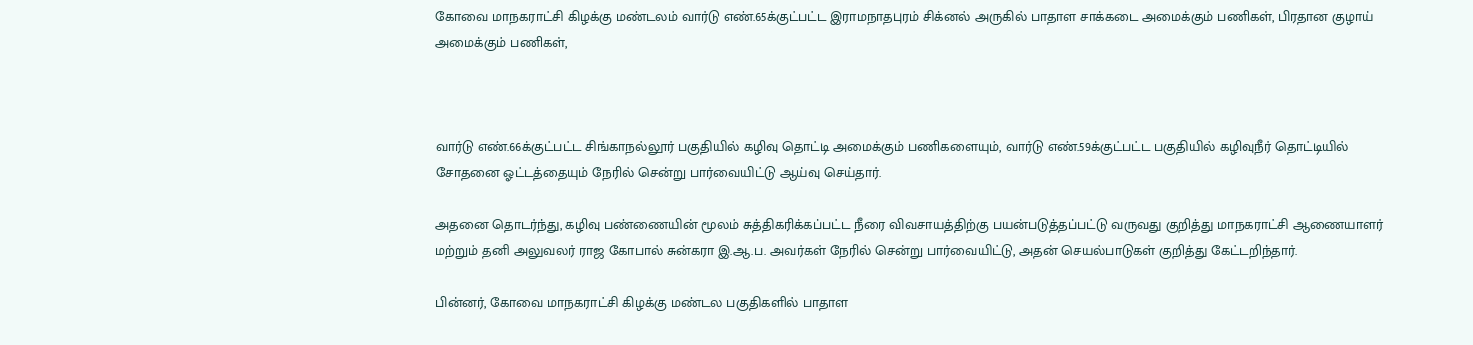கோவை மாநகராட்சி கிழக்கு மண்டலம்‌ வார்டு எண்‌.65க்குட்பட்ட இராமநாதபுரம்‌ சிக்னல்‌ அருகில்‌ பாதாள சாக்கடை அமைக்கும்‌ பணிகள்‌, பிரதான குழாய்‌ அமைக்கும்‌ பணிகள்‌,



வார்டு எண்‌.66க்குட்பட்ட சிங்காநல்லூர்‌ பகுதியில்‌ கழிவு தொட்டி அமைக்கும்‌ பணிகளையும்‌, வார்டு எண்‌.59க்குட்பட்ட பகுதியில்‌ கழிவுநீர்‌ தொட்டியில்‌ சோதனை ஓட்டத்தையும்‌ நேரில்‌ சென்று பார்வையிட்டு ஆய்வு செய்தார்.

அதனை தொடர்ந்து, கழிவு பண்ணையின்‌ மூலம்‌ சுத்திகரிக்கப்பட்ட நீரை விவசாயத்திற்கு பயன்படுத்தப்பட்டு வருவது குறித்து மாநகராட்சி ஆணையாளர்‌ மற்றும்‌ தனி அலுவலர்‌ ராஜ கோபால்‌ சுன்கரா இ.ஆ.ப. அவர்கள்‌ நேரில்‌ சென்று பார்வையிட்டு, அதன்‌ செயல்பாடுகள் குறித்து கேட்டறிந்தார்.

பின்னர், கோவை மாநகராட்சி கிழக்கு மண்டல பகுதிகளில்‌ பாதாள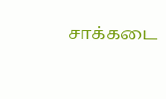சாக்கடை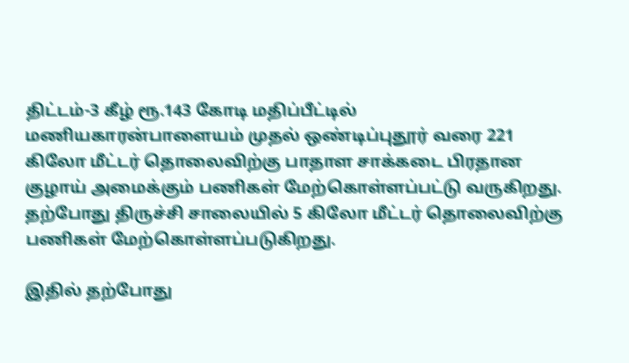திட்டம்‌-3 கீழ் ரூ.143 கோடி மதிப்பீட்டில்‌ மணியகாரன்பாளையம்‌ முதல்‌ ஒண்டிப்புதூர்‌ வரை 221 கிலோ மீட்டர் தொலைவிற்கு பாதாள சாக்கடை பிரதான குழாய்‌ அமைக்கும்‌ பணிகள்‌ மேற்கொள்ளப்பட்டு வருகிறது. தற்போது திருச்சி சாலையில்‌ 5 கிலோ மீட்டர்‌ தொலைவிற்கு பணிகள்‌ மேற்கொள்ளப்படுகிறது.

இதில்‌ தற்போது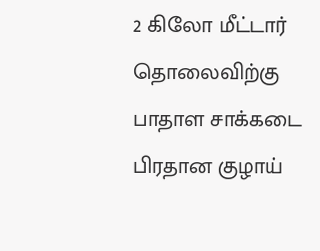2 கிலோ மீட்டார்‌ தொலைவிற்கு பாதாள சாக்கடை பிரதான குழாய்‌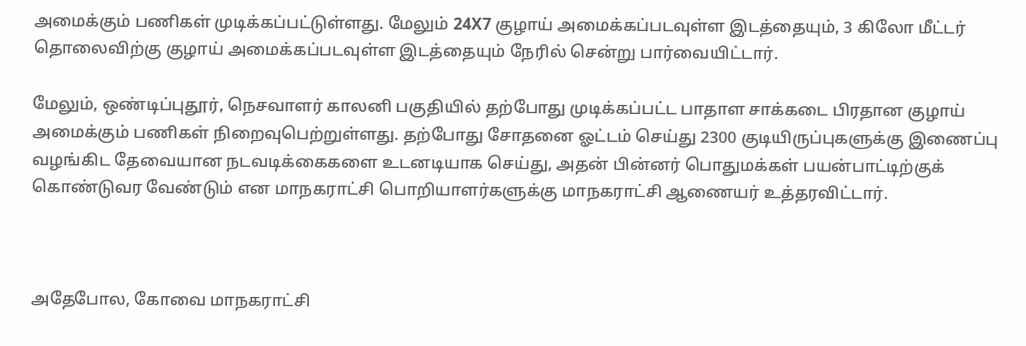அமைக்கும்‌ பணிகள்‌ முடிக்கப்பட்டுள்ளது. மேலும்‌ 24X7 குழாய்‌ அமைக்கப்படவுள்ள இடத்தையும்‌, 3 கிலோ மீட்டர் தொலைவிற்கு குழாய்‌ அமைக்கப்படவுள்ள இடத்தையும்‌ நேரில்‌ சென்று பார்வையிட்டார்.

மேலும்‌, ஒண்டிப்புதூர், நெசவாளர்‌ காலனி பகுதியில்‌ தற்போது முடிக்கப்பட்ட பாதாள சாக்கடை பிரதான குழாய்‌ அமைக்கும்‌ பணிகள்‌ நிறைவுபெற்றுள்ளது. தற்போது சோதனை ஓட்டம்‌ செய்து 2300 குடியிருப்புகளுக்கு இணைப்பு வழங்கிட தேவையான நடவடிக்கைகளை உடனடியாக செய்து, அதன்‌ பின்னர்‌ பொதுமக்கள்‌ பயன்பாட்டிற்குக் கொண்டுவர வேண்டும்‌ என மாநகராட்சி பொறியாளர்களுக்கு மாநகராட்சி ஆணையர் உத்தரவிட்டார்.



அதேபோல, கோவை மாநகராட்சி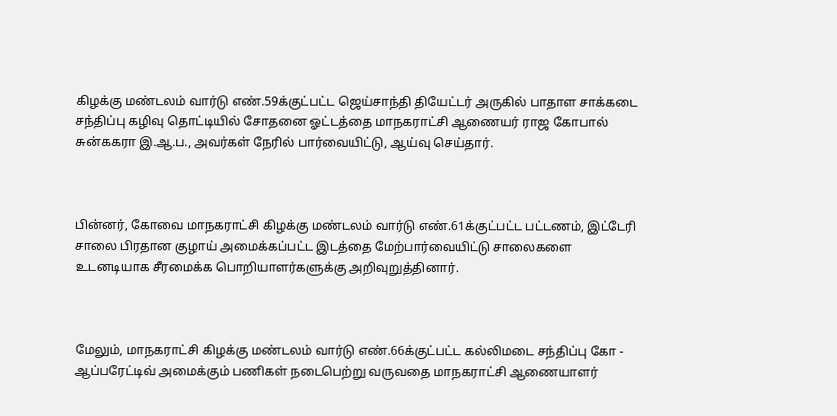கிழக்கு மண்டலம்‌ வார்டு எண்‌.59க்குட்பட்ட ஜெய்சாந்தி தியேட்டர்‌ அருகில்‌ பாதாள சாக்கடை சந்திப்பு கழிவு தொட்டியில்‌ சோதனை ஓட்டத்தை மாநகராட்சி ஆணையர் ராஜ கோபால்‌ சுன்௧கரா இ.ஆ.ப., அவர்கள்‌ நேரில்‌ பார்வையிட்டு, ஆய்வு செய்தார்.



பின்னர், கோவை மாநகராட்சி கிழக்கு மண்டலம்‌ வார்டு எண்‌.61க்குட்பட்ட பட்டணம்‌, இட்டேரி சாலை பிரதான குழாய்‌ அமைக்கப்பட்ட இடத்தை மேற்பார்வையிட்டு சாலைகளை உடனடியாக சீரமைக்க பொறியாளர்களுக்கு அறிவுறுத்தினார்.



மேலும், மாநகராட்சி கிழக்கு மண்டலம் வார்டு எண்.66க்குட்பட்ட கல்லிமடை சந்திப்பு கோ - ஆப்பரேட்டிவ் அமைக்கும் பணிகள் நடைபெற்று வருவதை மாநகராட்சி ஆணையாளர்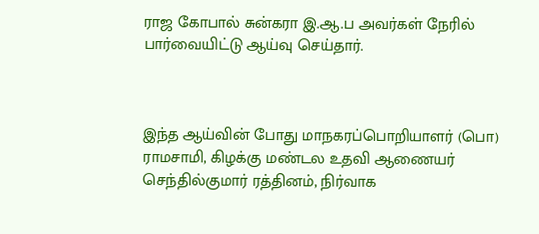ராஜ கோபால் சுன்கரா இ.ஆ.ப அவர்கள் நேரில் பார்வையிட்டு ஆய்வு செய்தார்.



இந்த ஆய்வின் போது மாநகரப்பொறியாளர்‌ (பொ) ராமசாமி, கிழக்கு மண்டல உதவி ஆணையர்‌ செந்தில்குமார் ரத்தினம்‌, நிர்வாக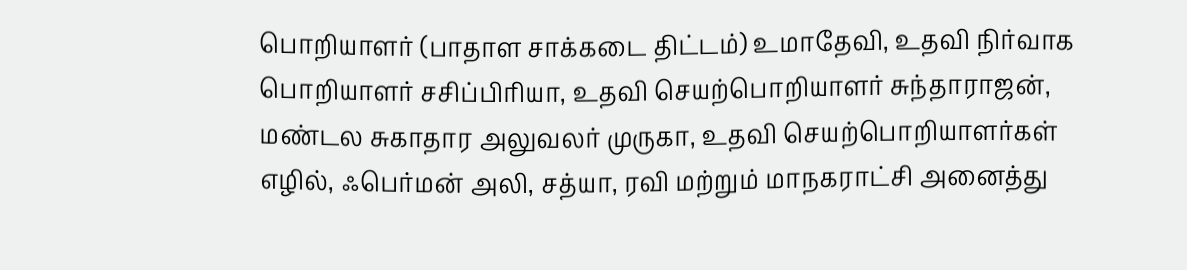பொறியாளர்‌ (பாதாள சாக்கடை திட்டம்‌) உமாதேவி, உதவி நிர்வாக பொறியாளர்‌ சசிப்பிரியா, உதவி செயற்பொறியாளர்‌ சுந்தாராஜன்‌, மண்டல சுகாதார அலுவலர்‌ முருகா, உதவி செயற்பொறியாளர்கள்‌ எழில்‌, ஃபெர்மன்‌ அலி, சத்யா, ரவி மற்றும்‌ மாநகராட்சி அனைத்து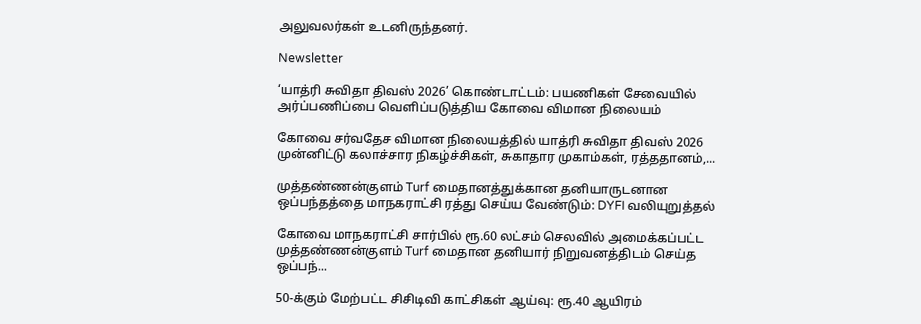அலுவலர்கள்‌ உடனிருந்தனர்‌.

Newsletter

‘யாத்ரி சுவிதா திவஸ் 2026’ கொண்டாட்டம்: பயணிகள் சேவையில் அர்ப்பணிப்பை வெளிப்படுத்திய கோவை விமான நிலையம்

கோவை சர்வதேச விமான நிலையத்தில் யாத்ரி சுவிதா திவஸ் 2026 முன்னிட்டு கலாச்சார நிகழ்ச்சிகள், சுகாதார முகாம்கள், ரத்ததானம்,...

முத்தண்ணன்குளம் Turf மைதானத்துக்கான தனியாருடனான ஒப்பந்தத்தை மாநகராட்சி ரத்து செய்ய வேண்டும்: DYFI வலியுறுத்தல்

கோவை மாநகராட்சி சார்பில் ரூ.60 லட்சம் செலவில் அமைக்கப்பட்ட முத்தண்ணன்குளம் Turf மைதான தனியார் நிறுவனத்திடம் செய்த ஒப்பந்...

50-க்கும் மேற்பட்ட சிசிடிவி காட்சிகள் ஆய்வு: ரூ.40 ஆயிரம்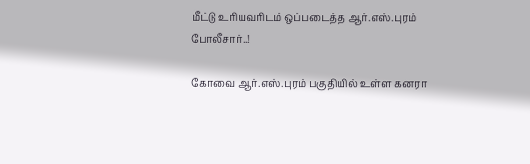மீட்டு உரியவரிடம் ஒப்படைத்த ஆர்.எஸ்.புரம் போலீசார்..!

கோவை ஆர்.எஸ்.புரம் பகுதியில் உள்ள கனரா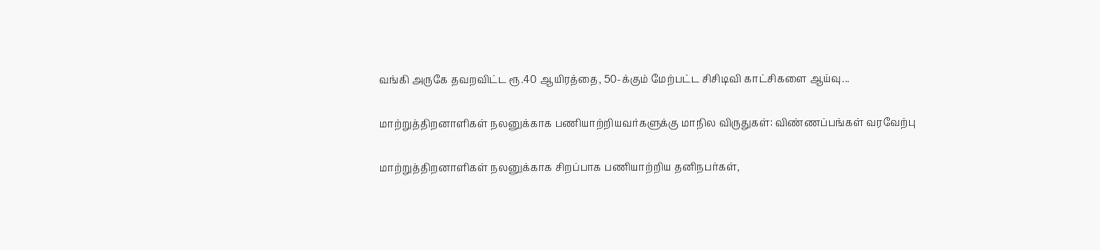வங்கி அருகே தவறவிட்ட ரூ.40 ஆயிரத்தை, 50-க்கும் மேற்பட்ட சிசிடிவி காட்சிகளை ஆய்வு...

மாற்றுத்திறனாளிகள் நலனுக்காக பணியாற்றியவர்களுக்கு மாநில விருதுகள்: விண்ணப்பங்கள் வரவேற்பு

மாற்றுத்திறனாளிகள் நலனுக்காக சிறப்பாக பணியாற்றிய தனிநபர்கள்,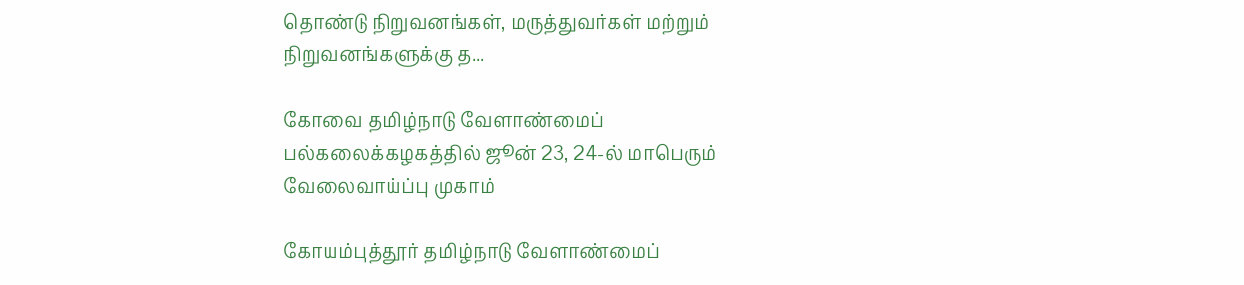தொண்டு நிறுவனங்கள், மருத்துவர்கள் மற்றும் நிறுவனங்களுக்கு த...

கோவை தமிழ்நாடு வேளாண்மைப் பல்கலைக்கழகத்தில் ஜூன் 23, 24-ல் மாபெரும் வேலைவாய்ப்பு முகாம்

கோயம்புத்தூர் தமிழ்நாடு வேளாண்மைப்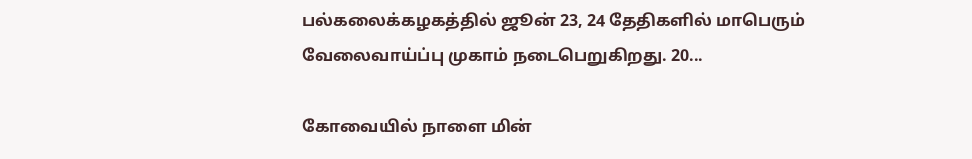பல்கலைக்கழகத்தில் ஜூன் 23, 24 தேதிகளில் மாபெரும் வேலைவாய்ப்பு முகாம் நடைபெறுகிறது. 20...

கோவையில் நாளை மின்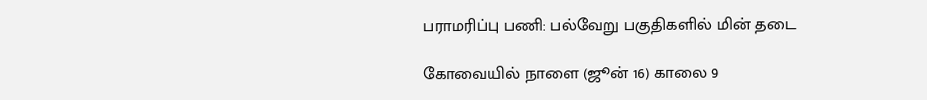பராமரிப்பு பணி: பல்வேறு பகுதிகளில் மின் தடை

கோவையில் நாளை (ஜூன் 16) காலை 9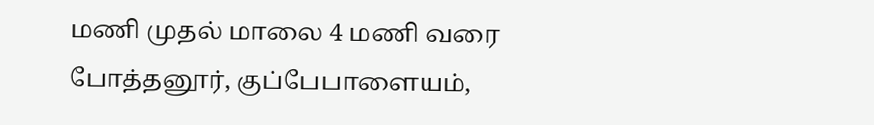மணி முதல் மாலை 4 மணி வரை போத்தனூர், குப்பேபாளையம்,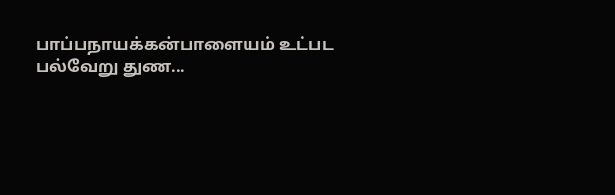பாப்பநாயக்கன்பாளையம் உட்பட பல்வேறு துண...